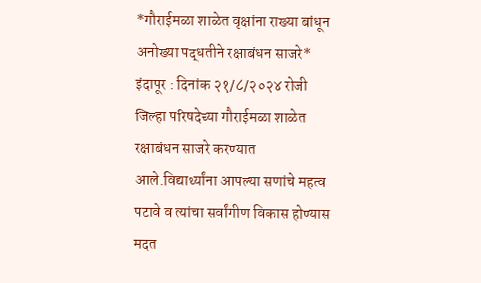*गौराईमळा शाळेत वृक्षांना राख्या बांधून अनोख्या पद्धतीने रक्षाबंधन साजरे*
इंदापूर : दिनांक २१/८/२०२४ रोजी जिल्हा परिषदेच्या गौराईमळा शाळेत रक्षाबंधन साजरे करण्यात आले.विद्यार्थ्यांना आपल्या सणांचे महत्व पटावे व त्यांचा सर्वांगीण विकास होण्यास मदत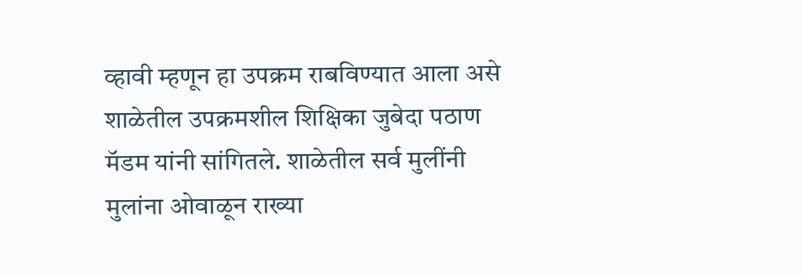व्हावी म्हणून हा उपक्रम राबविण्यात आला असे शाळेतील उपक्रमशील शिक्षिका जुबेदा पठाण मॅडम यांनी सांगितले. शाळेतील सर्व मुलींनी मुलांना ओवाळून राख्या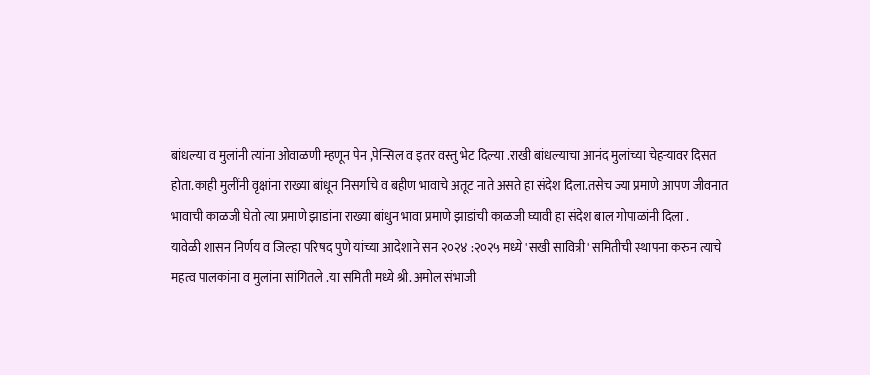बांधल्या व मुलांनी त्यांना ओवाळणी म्हणून पेन ,पेन्सिल व इतर वस्तु भेट दिल्या .राखी बांधल्याचा आनंद मुलांच्या चेहऱ्यावर दिसत होता.काही मुलींनी वृक्षांना राख्या बांधून निसर्गाचे व बहीण भावाचे अतूट नाते असते हा संदेश दिला.तसेच ज्या प्रमाणे आपण जीवनात भावाची काळजी घेतो त्या प्रमाणे झाडांना राख्या बांधुन भावा प्रमाणे झाडांची काळजी घ्यावी हा संदेश बाल गोपाळांनी दिला .
यावेळी शासन निर्णय व जिल्हा परिषद पुणे यांच्या आदेशाने सन २०२४ :२०२५ मध्ये 'सखी सावित्री' समितीची स्थापना करुन त्याचे महत्व पालकांना व मुलांना सांगितले .या समिती मध्ये श्री. अमोल संभाजी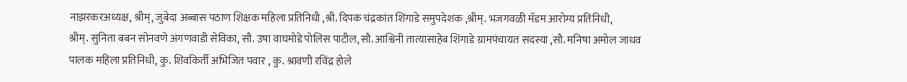नाझरकरअध्यक्ष, श्रीम्, जुबेदा अब्बास पठाण शिक्षक महिला प्रतिनिधी ,श्री. दिपक चंद्रकांत शिंगाडे समुपदेशक ,श्रीम्. भजगवळी मॅडम आरोग्य प्रतिनिधी,
श्रीम्. सुनिता बबन सोनवणे अंगणवाडी सेविका, सौ. उषा वाघमोडे पोलिस पाटील, सौ. आश्विनी तात्यासाहेब शिंगाडे ग्रामपंचायत सदस्या ,सौ. मनिषा अमोल जाधव
पालक महिला प्रतिनिधी, कु. शिवकिर्ती अभिजित पवार , कु. श्रावणी रविंद्र होले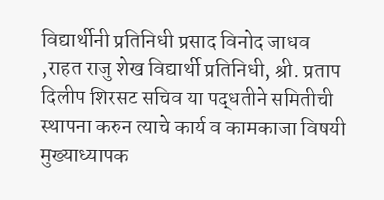विद्यार्थीनी प्रतिनिधी प्रसाद विनोद जाधव ,राहत राजु शेख विद्यार्थी प्रतिनिधी, श्री. प्रताप दिलीप शिरसट सचिव या पद्धतीने समितीची स्थापना करुन त्याचे कार्य व कामकाजा विषयी मुख्याध्यापक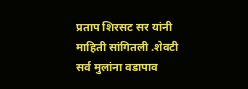प्रताप शिरसट सर यांनी माहिती सांगितली .शेवटी सर्व मुलांना वडापाव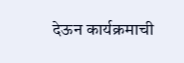देऊन कार्यक्रमाची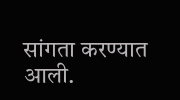सांगता करण्यात आली.